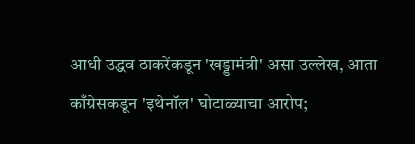आधी उद्धव ठाकरेंकडून 'खड्डामंत्री' असा उल्लेख, आता काँग्रेसकडून 'इथेनॉल' घोटाळ्याचा आरोप;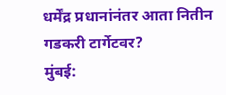धर्मेंद्र प्रधानांनंतर आता नितीन गडकरी टार्गेटवर?
मुंबई: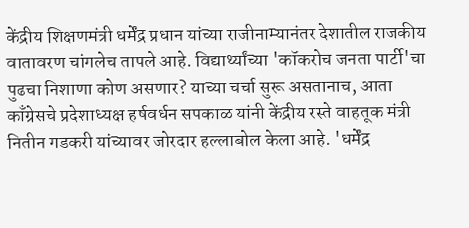केंद्रीय शिक्षणमंत्री धर्मेंद्र प्रधान यांच्या राजीनाम्यानंतर देशातील राजकीय वातावरण चांगलेच तापले आहे. विद्यार्थ्यांच्या 'कॉकरोच जनता पार्टी'चा पुढचा निशाणा कोण असणार? याच्या चर्चा सुरू असतानाच, आता काँग्रेसचे प्रदेशाध्यक्ष हर्षवर्धन सपकाळ यांनी केंद्रीय रस्ते वाहतूक मंत्री नितीन गडकरी यांच्यावर जोरदार हल्लाबोल केला आहे. 'धर्मेंद्र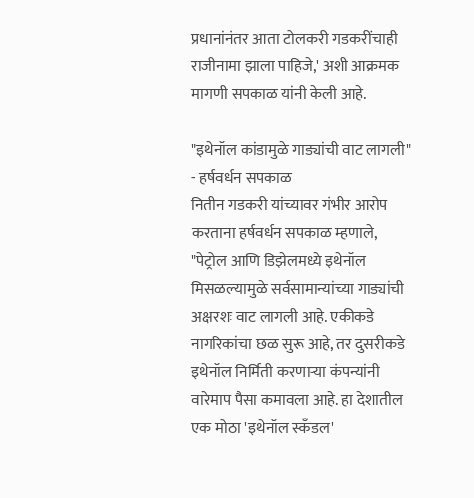प्रधानांनंतर आता टोलकरी गडकरींचाही राजीनामा झाला पाहिजे,' अशी आक्रमक मागणी सपकाळ यांनी केली आहे.

"इथेनॉल कांडामुळे गाड्यांची वाट लागली" - हर्षवर्धन सपकाळ
नितीन गडकरी यांच्यावर गंभीर आरोप करताना हर्षवर्धन सपकाळ म्हणाले, "पेट्रोल आणि डिझेलमध्ये इथेनॉल मिसळल्यामुळे सर्वसामान्यांच्या गाड्यांची अक्षरशः वाट लागली आहे. एकीकडे नागरिकांचा छळ सुरू आहे, तर दुसरीकडे इथेनॉल निर्मिती करणाऱ्या कंपन्यांनी वारेमाप पैसा कमावला आहे. हा देशातील एक मोठा 'इथेनॉल स्कँडल'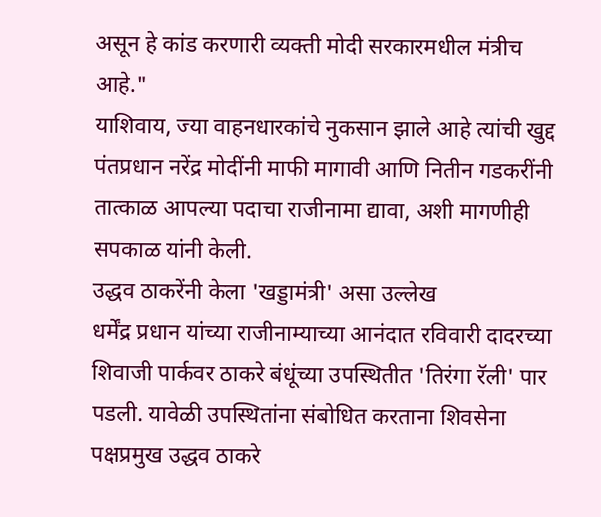असून हे कांड करणारी व्यक्ती मोदी सरकारमधील मंत्रीच आहे."
याशिवाय, ज्या वाहनधारकांचे नुकसान झाले आहे त्यांची खुद्द पंतप्रधान नरेंद्र मोदींनी माफी मागावी आणि नितीन गडकरींनी तात्काळ आपल्या पदाचा राजीनामा द्यावा, अशी मागणीही सपकाळ यांनी केली.
उद्धव ठाकरेंनी केला 'खड्डामंत्री' असा उल्लेख
धर्मेंद्र प्रधान यांच्या राजीनाम्याच्या आनंदात रविवारी दादरच्या शिवाजी पार्कवर ठाकरे बंधूंच्या उपस्थितीत 'तिरंगा रॅली' पार पडली. यावेळी उपस्थितांना संबोधित करताना शिवसेना पक्षप्रमुख उद्धव ठाकरे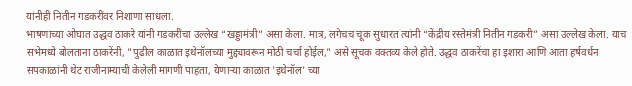यांनीही नितीन गडकरींवर निशाणा साधला.
भाषणाच्या ओघात उद्धव ठाकरे यांनी गडकरींचा उल्लेख “खड्डामंत्री” असा केला. मात्र, लगेचच चूक सुधारत त्यांनी “केंद्रीय रस्तेमंत्री नितीन गडकरी” असा उल्लेख केला. याच सभेमध्ये बोलताना ठाकरेंनी, "पुढील काळात इथेनॉलच्या मुद्द्यावरून मोठी चर्चा होईल," असे सूचक वक्तव्य केले होते. उद्धव ठाकरेंचा हा इशारा आणि आता हर्षवर्धन सपकाळांनी थेट राजीनाम्याची केलेली मागणी पाहता, येणाऱ्या काळात 'इथेनॉल' च्या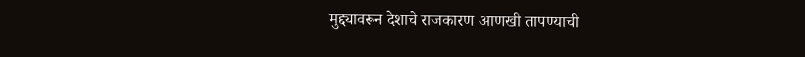मुद्द्यावरून देशाचे राजकारण आणखी तापण्याची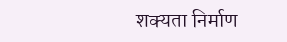शक्यता निर्माण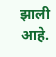झाली आहे.